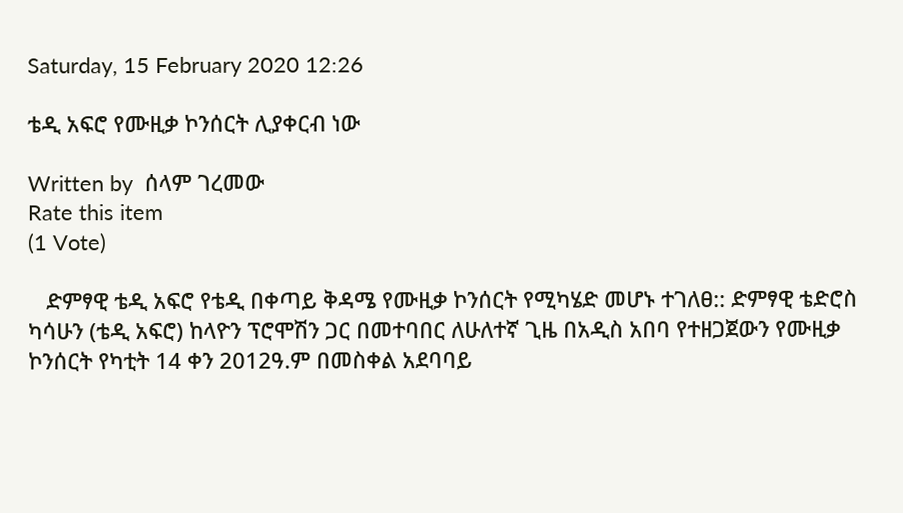Saturday, 15 February 2020 12:26

ቴዲ አፍሮ የሙዚቃ ኮንሰርት ሊያቀርብ ነው

Written by  ሰላም ገረመው
Rate this item
(1 Vote)

   ድምፃዊ ቴዲ አፍሮ የቴዲ በቀጣይ ቅዳሜ የሙዚቃ ኮንሰርት የሚካሄድ መሆኑ ተገለፀ:: ድምፃዊ ቴድሮስ ካሳሁን (ቴዲ አፍሮ) ከላዮን ፕሮሞሽን ጋር በመተባበር ለሁለተኛ ጊዜ በአዲስ አበባ የተዘጋጀውን የሙዚቃ ኮንሰርት የካቲት 14 ቀን 2012ዓ.ም በመስቀል አደባባይ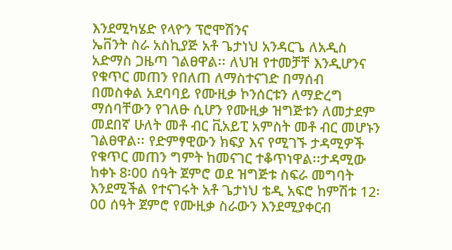እንደሚካሄድ የላዮን ፕሮሞሽንና
ኤቨንት ስራ አስኪያጅ አቶ ጌታነህ አንዳርጌ ለአዲስ አድማስ ጋዜጣ ገልፀዋል፡፡ ለህዝ የተመቻቸ እንዲሆንና የቁጥር መጠን የበለጠ ለማስተናገድ በማሰብ
በመስቀል አደባባይ የሙዚቃ ኮንሰርቱን ለማድረግ ማሰባቸውን የገለፁ ሲሆን የሙዚቃ ዝግጅቱን ለመታደም መደበኛ ሁለት መቶ ብር ቪአይፒ አምስት መቶ ብር መሆኑን ገልፀዋል፡፡ የድምፃዊውን ክፍያ እና የሚገኙ ታዳሚዎች የቁጥር መጠን ግምት ከመናገር ተቆጥነዋል፡፡ታዳሚው ከቀኑ 8፡00 ሰዓት ጀምሮ ወደ ዝግጅቱ ስፍራ መግባት እንደሚችል የተናገሩት አቶ ጌታነህ ቴዲ አፍሮ ከምሽቱ 12፡00 ሰዓት ጀምሮ የሙዚቃ ስራውን እንደሚያቀርብ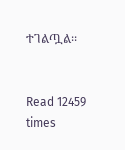ተገልጧል፡፡


Read 12459 times